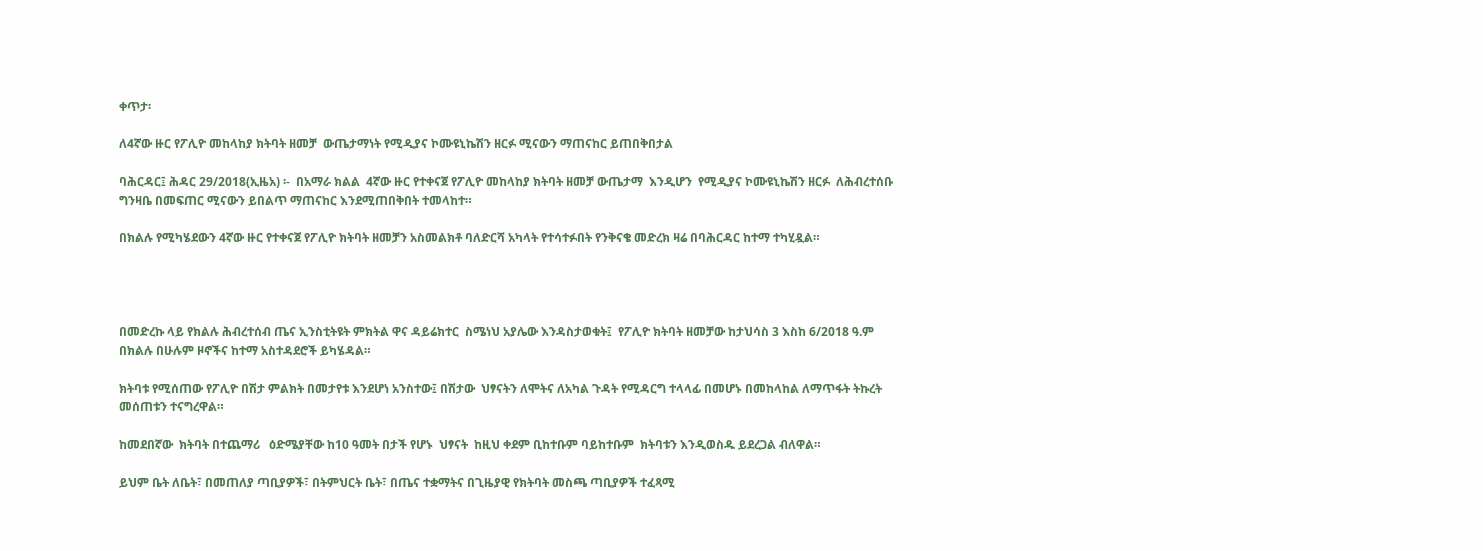ቀጥታ፡

ለ4ኛው ዙር የፖሊዮ መከላከያ ክትባት ዘመቻ  ውጤታማነት የሚዲያና ኮሙዩኒኬሽን ዘርፉ ሚናውን ማጠናከር ይጠበቅበታል

ባሕርዳር፤ ሕዳር 29/2018(ኢዜአ) ፡-  በአማራ ክልል  4ኛው ዙር የተቀናጀ የፖሊዮ መከላከያ ክትባት ዘመቻ ውጤታማ  እንዲሆን  የሚዲያና ኮሙዩኒኬሽን ዘርፉ  ለሕብረተሰቡ ግንዛቤ በመፍጠር ሚናውን ይበልጥ ማጠናከር እንደሚጠበቅበት ተመላከተ።

በክልሉ የሚካሄደውን 4ኛው ዙር የተቀናጀ የፖሊዮ ክትባት ዘመቻን አስመልክቶ ባለድርሻ አካላት የተሳተፉበት የንቅናቄ መድረክ ዛሬ በባሕርዳር ከተማ ተካሂዷል።




በመድረኩ ላይ የክልሉ ሕብረተሰብ ጤና ኢንስቲትዩት ምክትል ዋና ዳይሬክተር  ስሜነህ አያሌው እንዳስታወቁት፤  የፖሊዮ ክትባት ዘመቻው ከታህሳስ 3 እስከ 6/2018 ዓ.ም በክልሉ በሁሉም ዞኖችና ከተማ አስተዳደሮች ይካሄዳል።

ክትባቱ የሚሰጠው የፖሊዮ በሽታ ምልክት በመታየቱ እንደሆነ አንስተው፤ በሽታው  ህፃናትን ለሞትና ለአካል ጉዳት የሚዳርግ ተላላፊ በመሆኑ በመከላከል ለማጥፋት ትኩረት መሰጠቱን ተናግረዋል።

ከመደበኛው  ክትባት በተጨማሪ   ዕድሜያቸው ከ10 ዓመት በታች የሆኑ  ህፃናት  ከዚህ ቀደም ቢከተቡም ባይከተቡም  ክትባቱን እንዲወስዱ ይደረጋል ብለዋል።

ይህም ቤት ለቤት፣ በመጠለያ ጣቢያዎች፣ በትምህርት ቤት፣ በጤና ተቋማትና በጊዜያዊ የክትባት መስጫ ጣቢያዎች ተፈጻሚ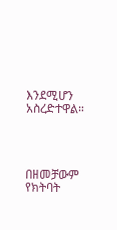እንደሚሆን አስረድተዋል።




በዘመቻውም  የክትባት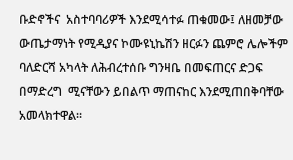ቡድኖችና  አስተባባሪዎች እንደሚሳተፉ ጠቁመው፤ ለዘመቻው ውጤታማነት የሚዲያና ኮሙዩኒኬሽን ዘርፉን ጨምሮ ሌሎችም ባለድርሻ አካላት ለሕብረተሰቡ ግንዛቤ በመፍጠርና ድጋፍ በማድረግ  ሚናቸውን ይበልጥ ማጠናከር እንደሚጠበቅባቸው አመላክተዋል።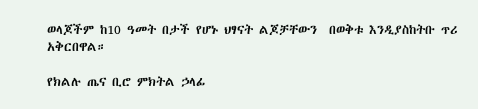ወላጆችም ከ10 ዓመት በታች የሆኑ ህፃናት ልጆቻቸውን  በወቅቱ እንዲያስከትቡ ጥሪ አቅርበዋል።

የክልሉ ጤና ቢሮ ምክትል ኃላፊ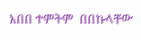አበበ ተምትም  በበኩላቸው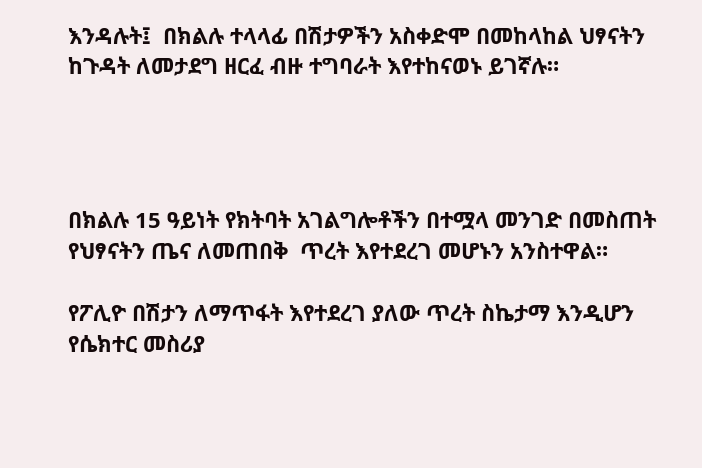እንዳሉት፤  በክልሉ ተላላፊ በሽታዎችን አስቀድሞ በመከላከል ህፃናትን ከጉዳት ለመታደግ ዘርፈ ብዙ ተግባራት እየተከናወኑ ይገኛሉ።




በክልሉ 15 ዓይነት የክትባት አገልግሎቶችን በተሟላ መንገድ በመስጠት የህፃናትን ጤና ለመጠበቅ  ጥረት እየተደረገ መሆኑን አንስተዋል።

የፖሊዮ በሽታን ለማጥፋት እየተደረገ ያለው ጥረት ስኬታማ እንዲሆን የሴክተር መስሪያ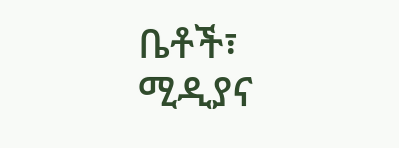ቤቶች፣ ሚዲያና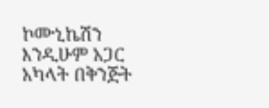ኮሙኒኬሽን እንዲሁም አጋር አካላት በቅንጅት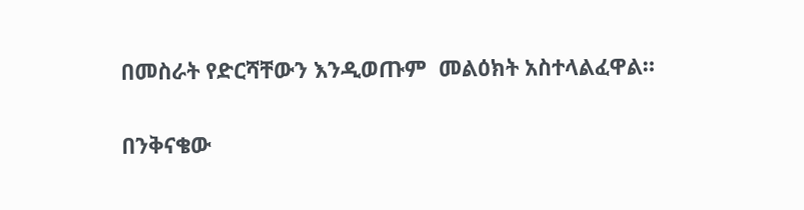በመስራት የድርሻቸውን እንዲወጡም  መልዕክት አስተላልፈዋል።

በንቅናቄው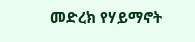መድረክ የሃይማኖት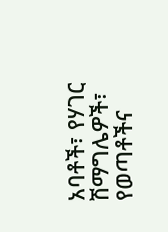አባቶች፣ የሃገር ሽማግሌዎች፣ የወጣቶችና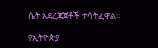ሴት አደረጃጀቶች ተሳትፈዋል።

የኢትዮጵያ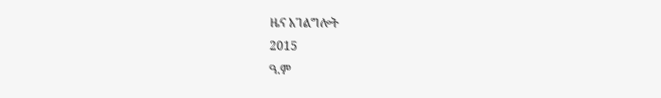ዜና አገልግሎት
2015
ዓ.ም